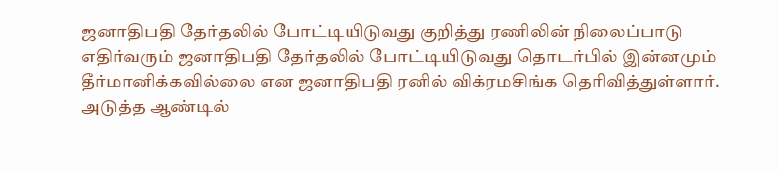ஜனாதிபதி தேர்தலில் போட்டியிடுவது குறித்து ரணிலின் நிலைப்பாடு
எதிர்வரும் ஜனாதிபதி தேர்தலில் போட்டியிடுவது தொடர்பில் இன்னமும் தீர்மானிக்கவில்லை என ஜனாதிபதி ரனில் விக்ரமசிங்க தெரிவித்துள்ளார்.
அடுத்த ஆண்டில்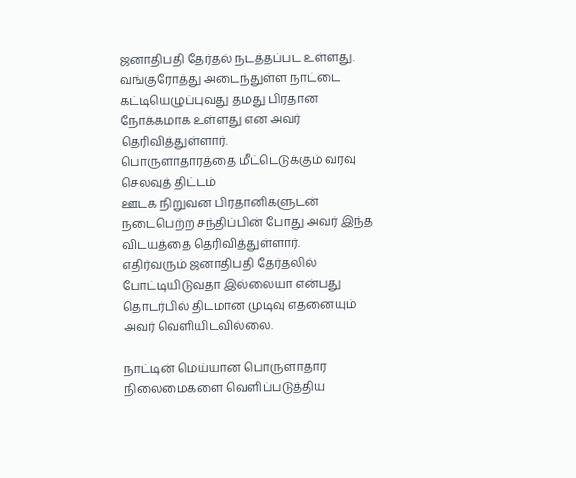ஜனாதிபதி தேர்தல் நடத்தப்பட உள்ளது.
வங்குரோத்து அடைந்துள்ள நாட்டை கட்டியெழுப்புவது தமது பிரதான நோக்கமாக உள்ளது என அவர் தெரிவித்துள்ளார்.
பொருளாதாரத்தை மீட்டெடுக்கும் வரவு செலவுத் திட்டம்
ஊடக நிறுவன பிரதானிகளுடன் நடைபெற்ற சந்திப்பின் போது அவர் இந்த விடயத்தை தெரிவித்துள்ளார்.
எதிர்வரும் ஜனாதிபதி தேர்தலில் போட்டியிடுவதா இல்லையா என்பது தொடர்பில் திடமான முடிவு எதனையும் அவர் வெளியிடவில்லை.

நாட்டின் மெய்யான பொருளாதார நிலைமைகளை வெளிப்படுத்திய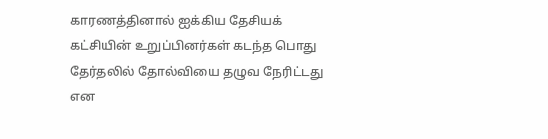காரணத்தினால் ஐக்கிய தேசியக் கட்சியின் உறுப்பினர்கள் கடந்த பொது தேர்தலில் தோல்வியை தழுவ நேரிட்டது என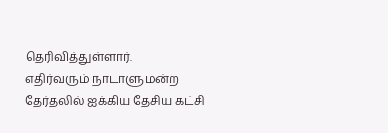தெரிவித்துள்ளார்.
எதிர்வரும் நாடாளுமன்ற தேர்தலில் ஐக்கிய தேசிய கட்சி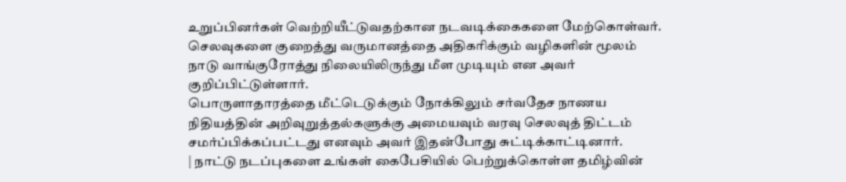உறுப்பினர்கள் வெற்றியீட்டுவதற்கான நடவடிக்கைகளை மேற்கொள்வர்.
செலவுகளை குறைத்து வருமானத்தை அதிகரிக்கும் வழிகளின் மூலம் நாடு வாங்குரோத்து நிலையிலிருந்து மீள முடியும் என அவர் குறிப்பிட்டுள்ளார்.
பொருளாதாரத்தை மீட்டெடுக்கும் நோக்கிலும் சர்வதேச நாணய நிதியத்தின் அறிவுறுத்தல்களுக்கு அமையவும் வரவு செலவுத் திட்டம் சமர்ப்பிக்கப்பட்டது எனவும் அவர் இதன்போது சுட்டிக்காட்டினார்.
| நாட்டு நடப்புகளை உங்கள் கைபேசியில் பெற்றுக்கொள்ள தமிழ்வின்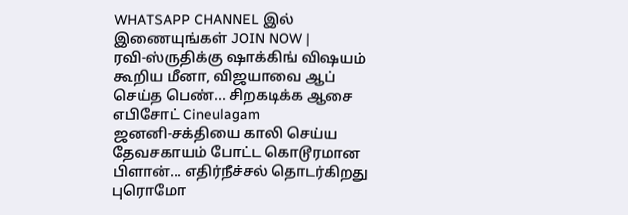WHATSAPP CHANNEL இல் இணையுங்கள் JOIN NOW |
ரவி-ஸ்ருதிக்கு ஷாக்கிங் விஷயம் கூறிய மீனா, விஜயாவை ஆப் செய்த பெண்... சிறகடிக்க ஆசை எபிசோட் Cineulagam
ஜனனி-சக்தியை காலி செய்ய தேவசகாயம் போட்ட கொடூரமான பிளான்... எதிர்நீச்சல் தொடர்கிறது புரொமோ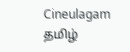Cineulagam
தமிழ்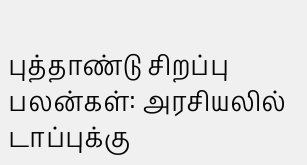புத்தாண்டு சிறப்பு பலன்கள்: அரசியலில் டாப்புக்கு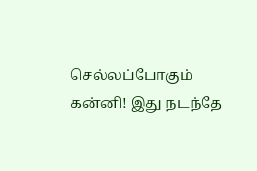செல்லப்போகும் கன்னி! இது நடந்தே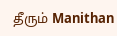தீரும் Manithan